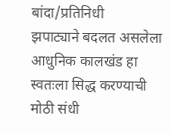बांदा/प्रतिनिधी
झपाट्याने बदलत असलेला आधुनिक कालखंड हा स्वतःला सिद्ध करण्याची मोठी संधी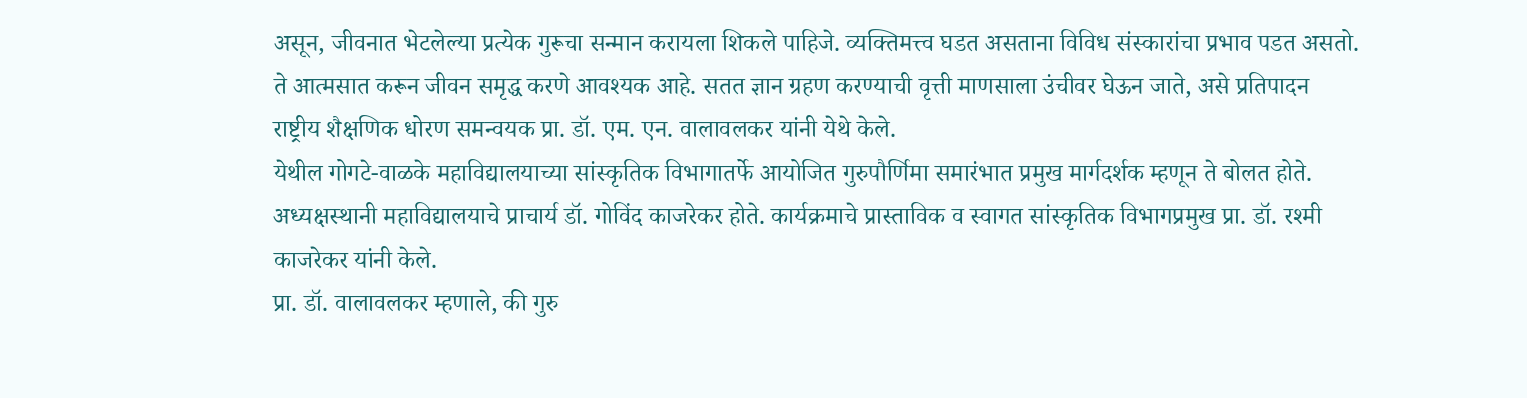असून, जीवनात भेटलेल्या प्रत्येक गुरूचा सन्मान करायला शिकले पाहिजे. व्यक्तिमत्त्व घडत असताना विविध संस्कारांचा प्रभाव पडत असतो. ते आत्मसात करून जीवन समृद्ध करणे आवश्यक आहे. सतत ज्ञान ग्रहण करण्याची वृत्ती माणसाला उंचीवर घेऊन जाते, असे प्रतिपादन राष्ट्रीय शैक्षणिक धोरण समन्वयक प्रा. डॉ. एम. एन. वालावलकर यांनी येथे केले.
येथील गोगटे-वाळके महाविद्यालयाच्या सांस्कृतिक विभागातर्फे आयोजित गुरुपौर्णिमा समारंभात प्रमुख मार्गदर्शक म्हणून ते बोलत होते. अध्यक्षस्थानी महाविद्यालयाचे प्राचार्य डॉ. गोविंद काजरेकर होते. कार्यक्रमाचे प्रास्ताविक व स्वागत सांस्कृतिक विभागप्रमुख प्रा. डॉ. रश्मी काजरेकर यांनी केले.
प्रा. डॉ. वालावलकर म्हणाले, की गुरु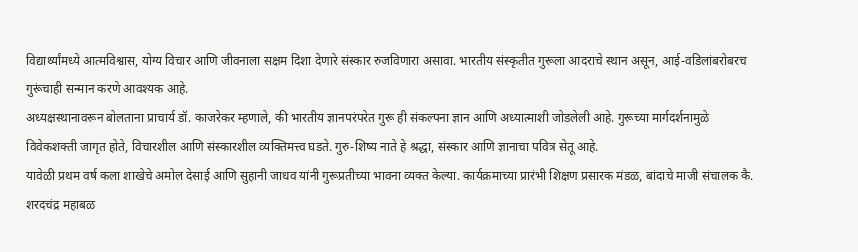विद्यार्थ्यांमध्ये आत्मविश्वास, योग्य विचार आणि जीवनाला सक्षम दिशा देणारे संस्कार रुजविणारा असावा. भारतीय संस्कृतीत गुरूला आदराचे स्थान असून, आई-वडिलांबरोबरच गुरूंचाही सन्मान करणे आवश्यक आहे.
अध्यक्षस्थानावरून बोलताना प्राचार्य डॉ. काजरेकर म्हणाले, की भारतीय ज्ञानपरंपरेत गुरू ही संकल्पना ज्ञान आणि अध्यात्माशी जोडलेली आहे. गुरूच्या मार्गदर्शनामुळे विवेकशक्ती जागृत होते, विचारशील आणि संस्कारशील व्यक्तिमत्त्व घडते. गुरु-शिष्य नाते हे श्रद्धा, संस्कार आणि ज्ञानाचा पवित्र सेतू आहे.
यावेळी प्रथम वर्ष कला शाखेचे अमोल देसाई आणि सुहानी जाधव यांनी गुरूप्रतीच्या भावना व्यक्त केल्या. कार्यक्रमाच्या प्रारंभी शिक्षण प्रसारक मंडळ, बांदाचे माजी संचालक कै. शरदचंद्र महाबळ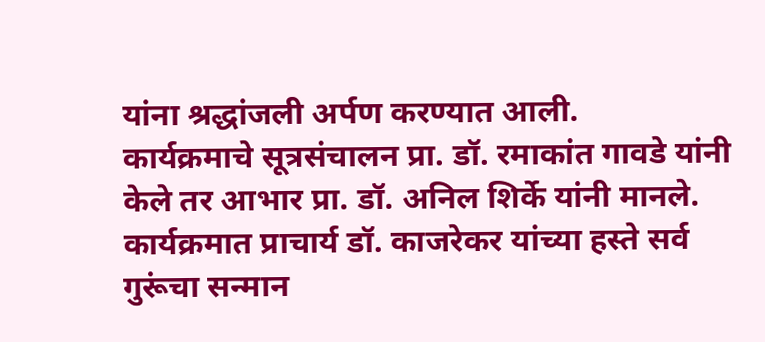यांना श्रद्धांजली अर्पण करण्यात आली.
कार्यक्रमाचे सूत्रसंचालन प्रा. डॉ. रमाकांत गावडे यांनी केले तर आभार प्रा. डॉ. अनिल शिर्के यांनी मानले. कार्यक्रमात प्राचार्य डॉ. काजरेकर यांच्या हस्ते सर्व गुरूंचा सन्मान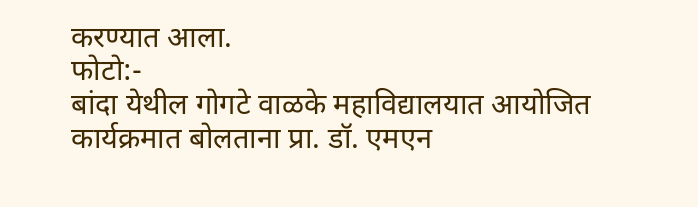करण्यात आला.
फोटो:-
बांदा येथील गोगटे वाळके महाविद्यालयात आयोजित कार्यक्रमात बोलताना प्रा. डॉ. एमएन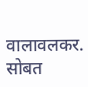वालावलकर. सोबत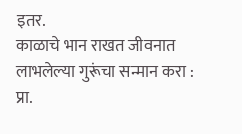इतर.
काळाचे भान राखत जीवनात लाभलेल्या गुरूंचा सन्मान करा : प्रा.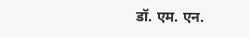डॉ. एम. एन.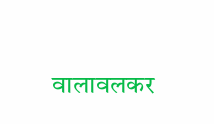वालावलकर